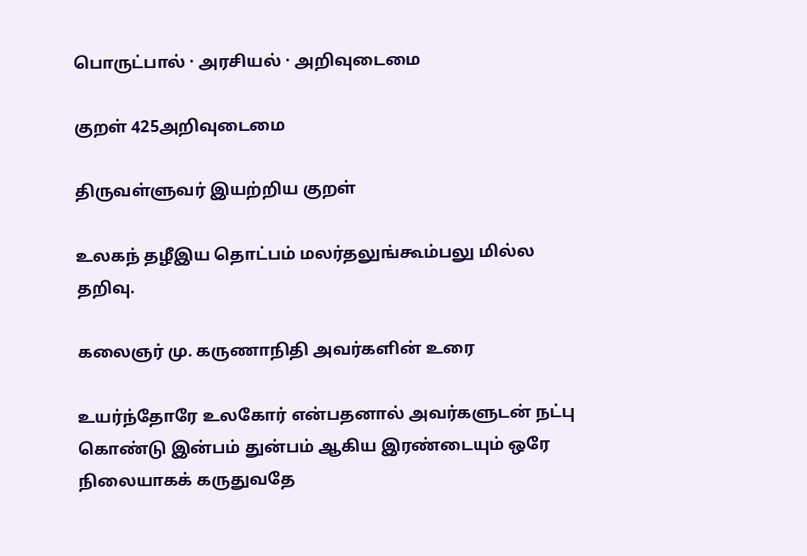பொருட்பால் · அரசியல் · அறிவுடைமை

குறள் 425அறிவுடைமை

திருவள்ளுவர் இயற்றிய குறள்

உலகந் தழீஇய தொட்பம் மலர்தலுங்கூம்பலு மில்ல தறிவு.

கலைஞர் மு. கருணாநிதி அவர்களின் உரை

உயர்ந்தோரே உலகோர் என்பதனால் அவர்களுடன் நட்பு கொண்டு இன்பம் துன்பம் ஆகிய இரண்டையும் ஒரே நிலையாகக் கருதுவதே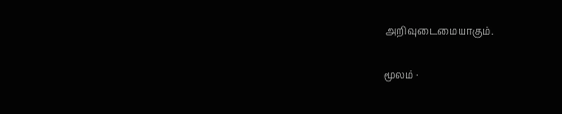அறிவுடைமையாகும்.

மூலம் ·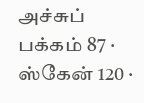அச்சுப் பக்கம் 87 · ஸ்கேன் 120 ·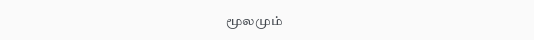மூலமும்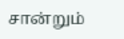சான்றும்